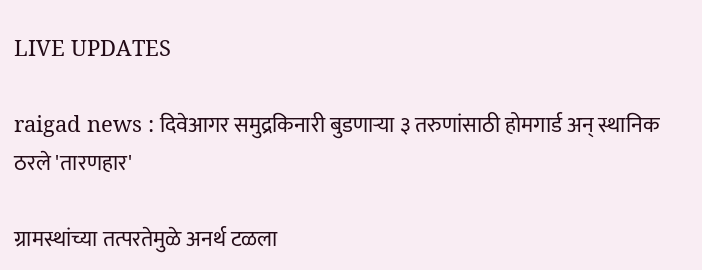LIVE UPDATES

raigad news : दिवेआगर समुद्रकिनारी बुडणाऱ्या ३ तरुणांसाठी होमगार्ड अन् स्थानिक ठरले 'तारणहार'

ग्रामस्थांच्या तत्परतेमुळे अनर्थ टळला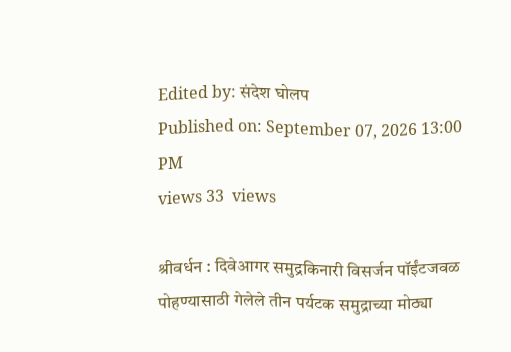Edited by: संदेश घोलप
Published on: September 07, 2026 13:00 PM
views 33  views

श्रीवर्धन : दिवेआगर समुद्रकिनारी विसर्जन पॉईंटजवळ पोहण्यासाठी गेलेले तीन पर्यटक समुद्राच्या मोठ्या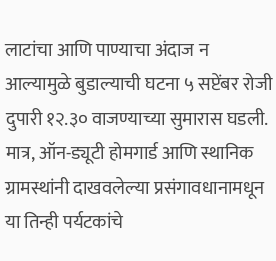लाटांचा आणि पाण्याचा अंदाज न आल्यामुळे बुडाल्याची घटना ५ सप्टेंबर रोजी दुपारी १२.३० वाजण्याच्या सुमारास घडली. मात्र, ऑन-ड्यूटी होमगार्ड आणि स्थानिक ग्रामस्थांनी दाखवलेल्या प्रसंगावधानामधून या तिन्ही पर्यटकांचे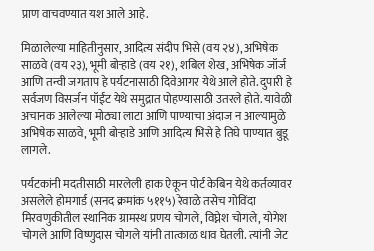प्राण वाचवण्यात यश आले आहे.

मिळालेल्या माहितीनुसार, आदित्य संदीप भिसे (वय २४), अभिषेक साळवे (वय २३), भूमी बोऱ्हाडे (वय २१), शबिल शेख, अभिषेक जॉर्ज आणि तन्वी जगताप हे पर्यटनासाठी दिवेआगर येथे आले होते. दुपारी हे सर्वजण विसर्जन पॉईंट येथे समुद्रात पोहण्यासाठी उतरले होते. यावेळी अचानक आलेल्या मोठ्या लाटा आणि पाण्याचा अंदाज न आल्यामुळे अभिषेक साळवे, भूमी बोऱ्हाडे आणि आदित्य भिसे हे तिघे पाण्यात बुडू लागले.

पर्यटकांनी मदतीसाठी मारलेली हाक ऐकून पोर्ट केबिन येथे कर्तव्यावर असलेले होमगार्ड (सनद क्रमांक ५११५) रेवाळे तसेच गोविंदा मिरवणुकीतील स्थानिक ग्रामस्थ प्रणय चोगले, विघ्नेश चोगले, योगेश चोगले आणि विष्णुदास चोगले यांनी तात्काळ धाव घेतली. त्यांनी जेट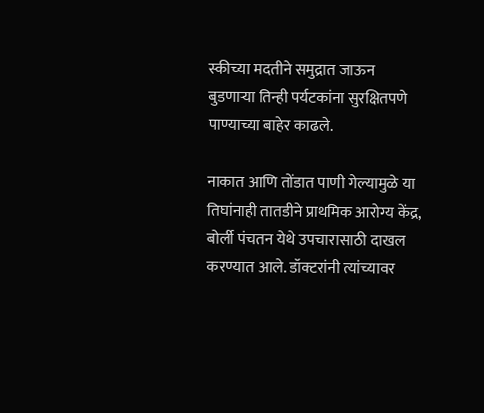स्कीच्या मदतीने समुद्रात जाऊन बुडणाऱ्या तिन्ही पर्यटकांना सुरक्षितपणे पाण्याच्या बाहेर काढले.

नाकात आणि तोंडात पाणी गेल्यामुळे या तिघांनाही तातडीने प्राथमिक आरोग्य केंद्र, बोर्ली पंचतन येथे उपचारासाठी दाखल करण्यात आले. डॉक्टरांनी त्यांच्यावर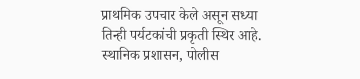प्राथमिक उपचार केले असून सध्या तिन्ही पर्यटकांची प्रकृती स्थिर आहे. स्थानिक प्रशासन, पोलीस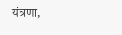यंत्रणा,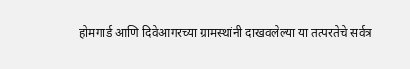होमगार्ड आणि दिवेआगरच्या ग्रामस्थांनी दाखवलेल्या या तत्परतेचे सर्वत्र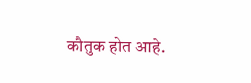कौतुक होत आहे.